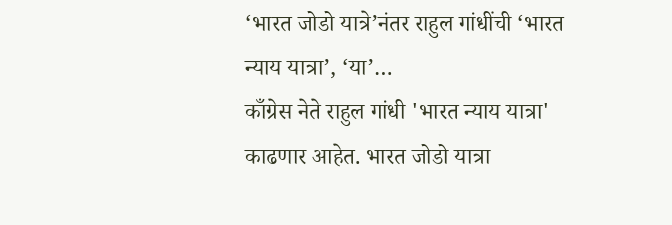‘भारत जोडो यात्रे’नंतर राहुल गांधींची ‘भारत न्याय यात्रा’, ‘या’…
काँग्रेस नेते राहुल गांधी 'भारत न्याय यात्रा' काढणार आहेत. भारत जोडो यात्रा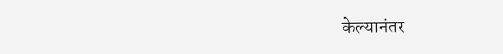केल्यानंतर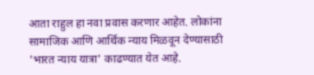आता राहुल हा नवा प्रवास करणार आहेत. लोकांना सामाजिक आणि आर्थिक न्याय मिळवून देण्यासाठी 'भारत न्याय यात्रा' काढण्यात येत आहे.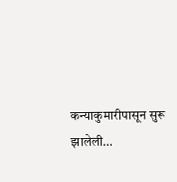कन्याकुमारीपासून सुरू झालेली…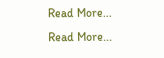Read More...
Read More...